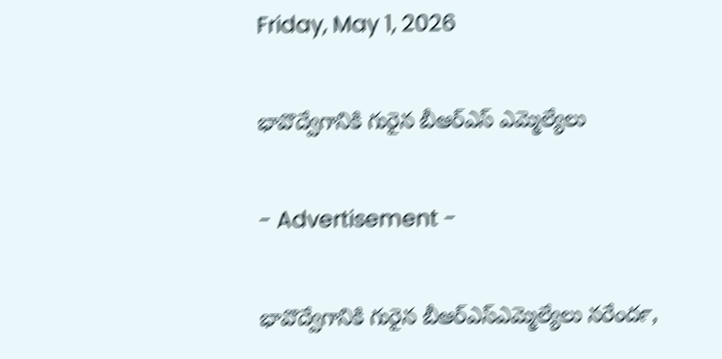Friday, May 1, 2026

భావొద్వేగానికి గురైన బీఆర్ఎస్ ఎమ్మెల్యేలు

- Advertisement -

భావొద్వేగానికి గురైన బీఆర్ఎస్ఎమ్మెల్యేలు నరేందర్‍,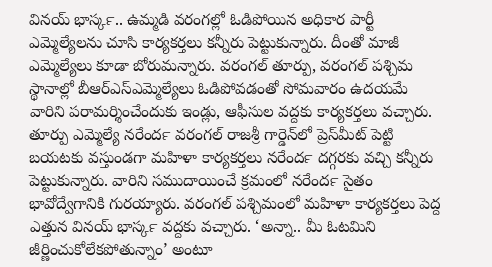వినయ్‍ భాస్కర్‍.. ఉమ్మడి వరంగల్లో ఓడిపోయిన అధికార పార్టీ ఎమ్మెల్యేలను చూసి కార్యకర్తలు కన్నీరు పెట్టుకున్నారు. దీంతో మాజీ ఎమ్మెల్యేలు కూడా బోరుమన్నారు. వరంగల్‍ తూర్పు, వరంగల్‍ పశ్చిమ స్థానాల్లో బీఆర్ఎస్ఎమ్మెల్యేలు ఓడిపోవడంతో సోమవారం ఉదయమే వారిని పరామర్శించేందుకు ఇండ్లు, ఆఫీసుల వద్దకు కార్యకర్తలు వచ్చారు. తూర్పు ఎమ్మెల్యే నరేందర్‍ వరంగల్‍ రాజశ్రీ గార్డెన్‍లో ప్రెస్‍మీట్‍ పెట్టి బయటకు వస్తుండగా మహిళా కార్యకర్తలు నరేందర్‍ దగ్గరకు వచ్చి కన్నీరు పెట్టుకున్నారు. వారిని సముదాయించే క్రమంలో నరేందర్‍ సైతం భావోద్వేగానికి గురయ్యారు. వరంగల్‍ పశ్చిమంలో మహిళా కార్యకర్తలు పెద్ద ఎత్తున వినయ్‍ భాస్కర్‍ వద్దకు వచ్చారు. ‘అన్నా.. మీ ఓటమిని జీర్ణించుకోలేకపోతున్నాం’ అంటూ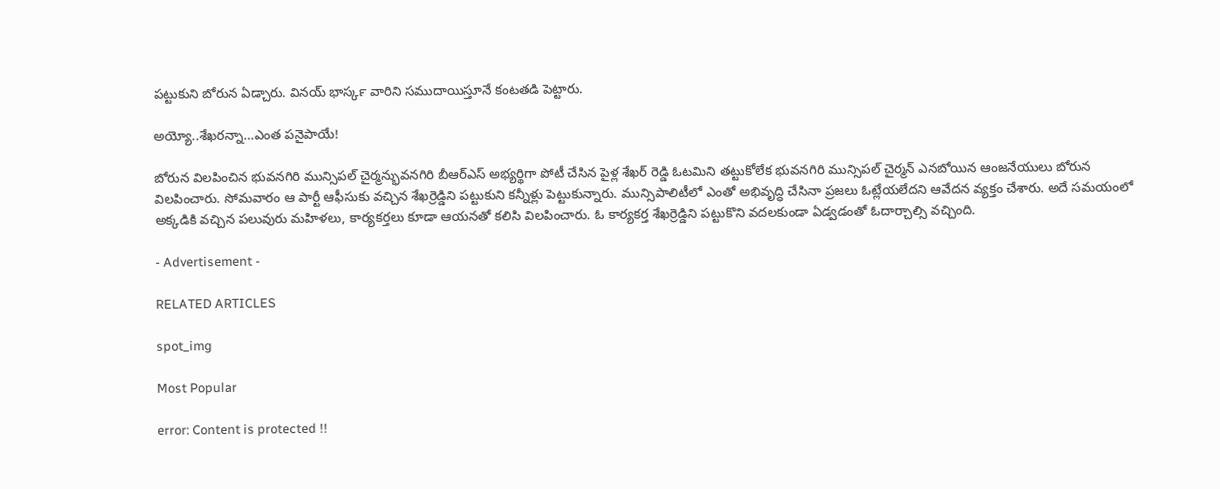పట్టుకుని బోరున ఏడ్చారు. వినయ్‍ భాస్కర్‍ వారిని సముదాయిస్తూనే కంటతడి పెట్టారు.

అయ్యో..శేఖరన్నా…ఎంత పనైపాయే!

బోరున విలపించిన భువనగిరి మున్సిపల్ చైర్మన్భువనగిరి బీఆర్ఎస్ అభ్యర్థిగా పోటీ చేసిన పైళ్ల శేఖర్ రెడ్డి ఓటమిని తట్టుకోలేక భువనగిరి మున్సిపల్ చైర్మన్ ఎనబోయిన ఆంజనేయులు బోరున విలపించారు. సోమవారం ఆ పార్టీ ఆఫీసుకు వచ్చిన శేఖర్రెడ్డిని పట్టుకుని కన్నీళ్లు పెట్టుకున్నారు. మున్సిపాలిటీలో ఎంతో అభివృద్ధి చేసినా ప్రజలు ఓట్లేయలేదని ఆవేదన వ్యక్తం చేశారు. అదే సమయంలో అక్కడికి వచ్చిన పలువురు మహిళలు, కార్యకర్తలు కూడా ఆయనతో కలిసి విలపించారు. ఓ కార్యకర్త శేఖర్రెడ్డిని పట్టుకొని వదలకుండా ఏడ్వడంతో ఓదార్చాల్సి వచ్చింది.

- Advertisement -

RELATED ARTICLES

spot_img

Most Popular

error: Content is protected !!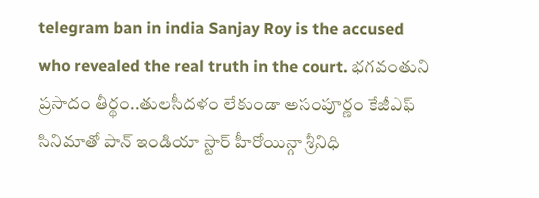telegram ban in india Sanjay Roy is the accused who revealed the real truth in the court. భగవంతుని ప్రసాదం తీర్థం..తులసీదళం లేకుండా అసంపూర్ణం కేజీఎఫ్ సినిమాతో పాన్ ఇండియా స్టార్ హీరోయిన్గా శ్రీనిధి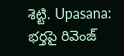శెట్టి. Upasana: భర్తపై రివెంజ్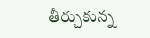తీర్చుకున్న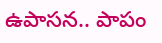ఉపాసన.. పాపం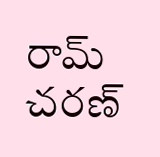రామ్ చరణ్